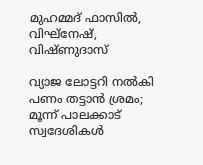മുഹമ്മദ് ഫാസിൽ, വിഘ്നേഷ്, വിഷ്ണുദാസ്

വ്യാജ ലോട്ടറി നൽകി പണം തട്ടാൻ ശ്രമം; മൂന്ന് പാലക്കാട് സ്വദേശികൾ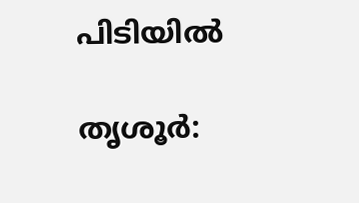പിടിയിൽ

തൃശൂർ: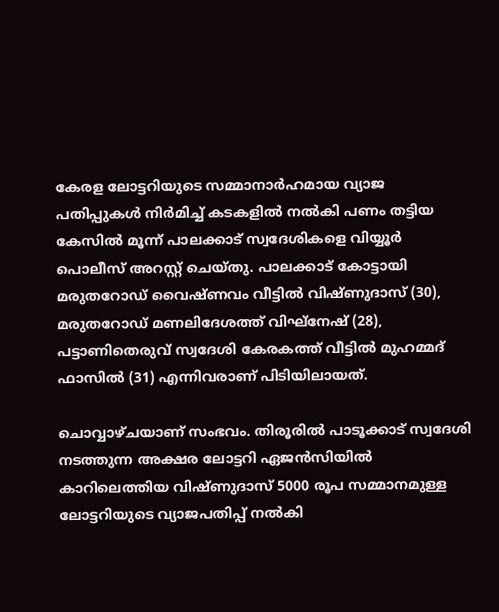കേരള ലോട്ടറിയുടെ സമ്മാനാർഹമായ വ്യാജ പതിപ്പുകൾ നിർമിച്ച് കടകളിൽ നൽകി പണം തട്ടിയ കേസിൽ മൂന്ന് പാലക്കാട് സ്വദേശികളെ വിയ്യൂർ പൊലീസ് അറസ്റ്റ് ചെയ്തു. പാലക്കാട് കോട്ടായി മരുതറോഡ് വൈഷ്ണവം വീട്ടിൽ വിഷ്ണുദാസ് (30), മരുതറോഡ് മണലിദേശത്ത് വിഘ്നേഷ് (28), പട്ടാണിതെരുവ് സ്വദേശി കേരകത്ത് വീട്ടിൽ മുഹമ്മദ് ഫാസിൽ (31) എന്നിവരാണ് പിടിയിലായത്.

ചൊവ്വാഴ്ചയാണ് സംഭവം. തിരൂരിൽ പാടൂക്കാട് സ്വദേശി നടത്തുന്ന അക്ഷര ലോട്ടറി ഏജൻസിയിൽ കാറിലെത്തിയ വിഷ്ണുദാസ് 5000 രൂപ സമ്മാനമുള്ള ലോട്ടറിയുടെ വ്യാജപതിപ്പ് നൽകി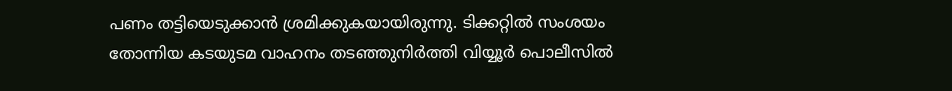പണം തട്ടിയെടുക്കാൻ ശ്രമിക്കുകയായിരുന്നു. ടിക്കറ്റിൽ സംശയം തോന്നിയ കടയുടമ വാഹനം തടഞ്ഞുനിർത്തി വിയ്യൂർ പൊലീസിൽ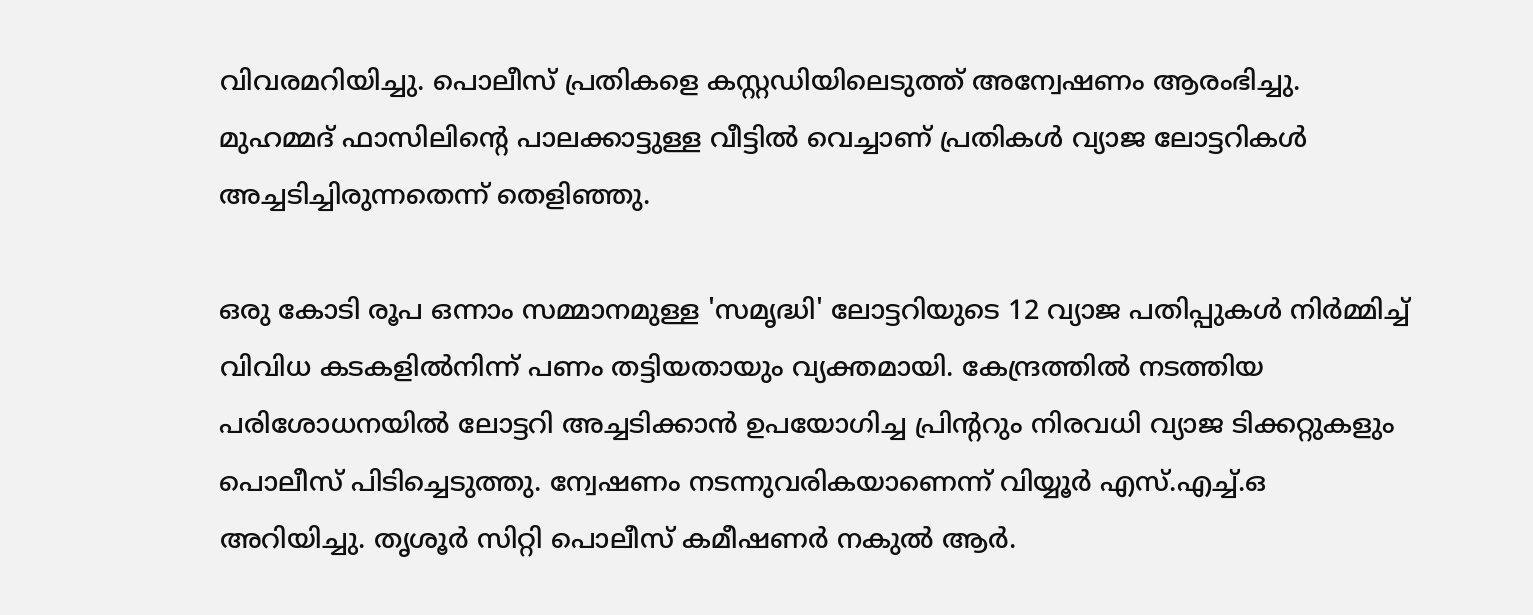വിവരമറിയിച്ചു. പൊലീസ് പ്രതികളെ കസ്റ്റഡിയിലെടുത്ത് അന്വേഷണം ആരംഭിച്ചു. മുഹമ്മദ് ഫാസിലിന്റെ പാലക്കാട്ടുള്ള വീട്ടിൽ വെച്ചാണ് പ്രതികൾ വ്യാജ ലോട്ടറികൾ അച്ചടിച്ചിരുന്നതെന്ന് തെളിഞ്ഞു.

ഒരു കോടി രൂപ ഒന്നാം സമ്മാനമുള്ള 'സമൃദ്ധി' ലോട്ടറിയുടെ 12 വ്യാജ പതിപ്പുകൾ നിർമ്മിച്ച് വിവിധ കടകളിൽനിന്ന് പണം തട്ടിയതായും വ്യക്തമായി. കേന്ദ്രത്തിൽ നടത്തിയ പരിശോധനയിൽ ലോട്ടറി അച്ചടിക്കാൻ ഉപയോഗിച്ച പ്രിന്ററും നിരവധി വ്യാജ ടിക്കറ്റുകളും പൊലീസ് പിടിച്ചെടുത്തു. ന്വേഷണം നടന്നുവരികയാണെന്ന് വിയ്യൂർ എസ്.എച്ച്.ഒ അറിയിച്ചു. തൃശൂർ സിറ്റി പൊലീസ് കമീഷണർ നകുൽ ആർ.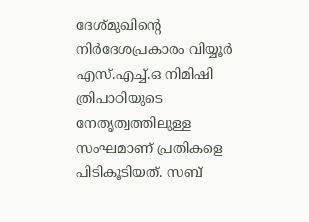ദേശ്മുഖിന്റെ നിർദേശപ്രകാരം വിയ്യൂർ എസ്.എച്ച്.ഒ നിമിഷി ത്രിപാഠിയുടെ നേതൃത്വത്തിലുള്ള സംഘമാണ് പ്രതികളെ പിടികൂടിയത്. സബ്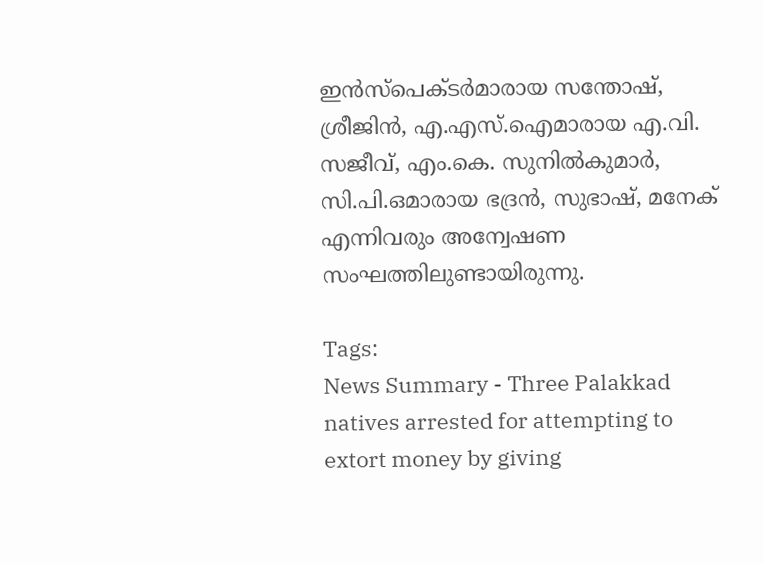ഇൻസ്പെക്ടർമാരായ സന്തോഷ്, ശ്രീജിൻ, എ.എസ്.ഐമാരായ എ.വി. സജീവ്, എം.കെ. സുനിൽകുമാർ, സി.പി.ഒമാരായ ഭദ്രൻ, സുഭാഷ്, മനേക് എന്നിവരും അന്വേഷണ സംഘത്തിലുണ്ടായിരുന്നു.

Tags:
News Summary - Three Palakkad natives arrested for attempting to extort money by giving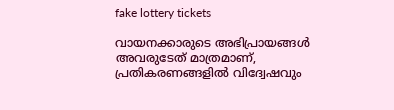fake lottery tickets

വായനക്കാരുടെ അഭിപ്രായങ്ങള്‍ അവരുടേത് മാത്രമാണ്, പ്രതികരണങ്ങളിൽ വിദ്വേഷവും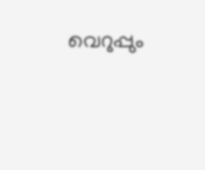വെറുപ്പും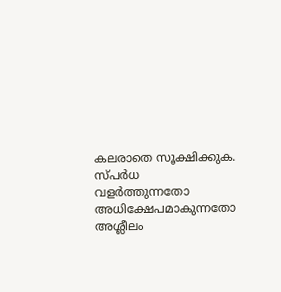കലരാതെ സൂക്ഷിക്കുക. സ്പർധ വളർത്തുന്നതോ അധിക്ഷേപമാകുന്നതോ അശ്ലീലം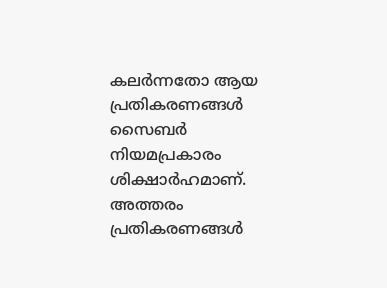കലർന്നതോ ആയ പ്രതികരണങ്ങൾ സൈബർ നിയമപ്രകാരം ശിക്ഷാർഹമാണ്. അത്തരം പ്രതികരണങ്ങൾ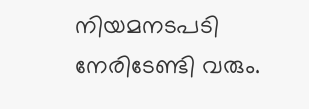നിയമനടപടി നേരിടേണ്ടി വരും.